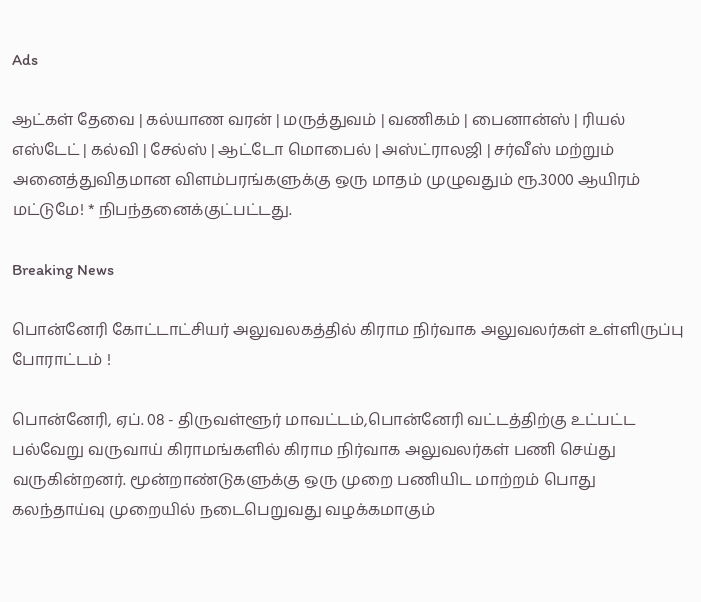Ads

ஆட்கள் தேவை | கல்யாண வரன் | மருத்துவம் | வணிகம் | பைனான்ஸ் | ரியல் எஸ்டேட் | கல்வி | சேல்ஸ் | ஆட்டோ மொபைல் | அஸ்ட்ராலஜி | சர்வீஸ் மற்றும் அனைத்துவிதமான விளம்பரங்களுக்கு ஒரு மாதம் முழுவதும் ரூ.3000 ஆயிரம் மட்டுமே! * நிபந்தனைக்குட்பட்டது.

Breaking News

பொன்னேரி கோட்டாட்சியர் அலுவலகத்தில் கிராம நிர்வாக அலுவலர்கள் உள்ளிருப்பு போராட்டம் !

பொன்னேரி, ஏப். 08 - திருவள்ளூர் மாவட்டம்,பொன்னேரி வட்டத்திற்கு உட்பட்ட பல்வேறு வருவாய் கிராமங்களில் கிராம நிர்வாக அலுவலர்கள் பணி செய்து வருகின்றனர். மூன்றாண்டுகளுக்கு ஒரு முறை பணியிட மாற்றம் பொது கலந்தாய்வு முறையில் நடைபெறுவது வழக்கமாகும்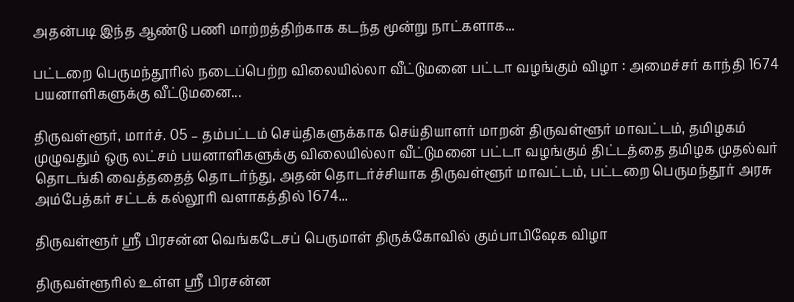அதன்படி இந்த ஆண்டு பணி மாற்றத்திற்காக கடந்த மூன்று நாட்களாக...

பட்டறை பெருமந்தூரில் நடைப்பெற்ற விலையில்லா வீட்டுமனை பட்டா வழங்கும் விழா : அமைச்சர் காந்தி 1674 பயனாளிகளுக்கு வீட்டுமனை...

திருவள்ளூர், மார்ச். 05 – தம்பட்டம் செய்திகளுக்காக செய்தியாளர் மாறன் திருவள்ளூர் மாவட்டம், தமிழகம் முழுவதும் ஒரு லட்சம் பயனாளிகளுக்கு விலையில்லா வீட்டுமனை பட்டா வழங்கும் திட்டத்தை தமிழக முதல்வர் தொடங்கி வைத்ததைத் தொடர்ந்து, அதன் தொடர்ச்சியாக திருவள்ளூர் மாவட்டம், பட்டறை பெருமந்தூர் அரசு அம்பேத்கர் சட்டக் கல்லூரி வளாகத்தில் 1674...

திருவள்ளூர் ஸ்ரீ பிரசன்ன வெங்கடேசப் பெருமாள் திருக்கோவில் கும்பாபிஷேக விழா

திருவள்ளூரில் உள்ள ஸ்ரீ பிரசன்ன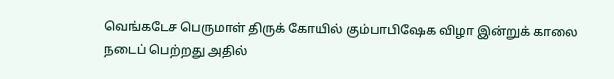வெங்கடேச பெருமாள் திருக் கோயில் கும்பாபிஷேக விழா இன்றுக் காலை நடைப் பெற்றது அதில்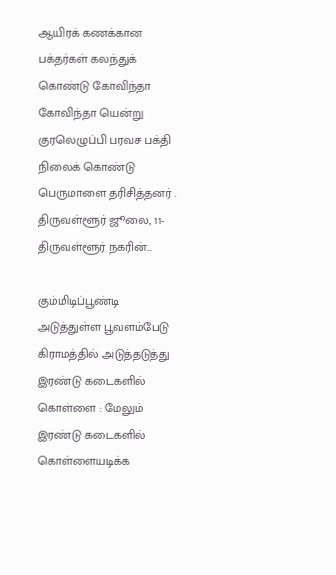ஆயிரக் கணக்கான பக்தர்கள் கலந்துக் கொண்டு கோவிந்தா கோவிந்தா யென்று குரலெழுப்பி பரவச பக்தி நிலைக் கொண்டு பெருமாளை தரிசித்தனர் . திருவள்ளூர் ஜூலை, 11- திருவள்ளூர் நகரின்...

கும்மிடிப்பூண்டி அடுத்துள்ள பூவளம்பேடு கிராமத்தில் அடுத்தடுத்து இரண்டு கடைகளில் கொள்ளை : மேலும் இரண்டு கடைகளில் கொள்ளையடிக்க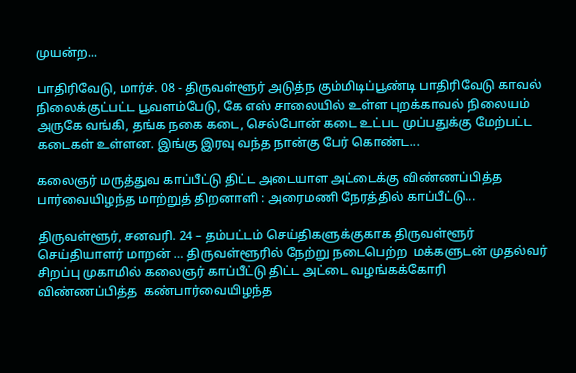முயன்ற...

பாதிரிவேடு, மார்ச். 08 - திருவள்ளூர் அடுத்ந கும்மிடிப்பூண்டி பாதிரிவேடு காவல் நிலைக்குட்பட்ட பூவளம்பேடு, கே எஸ் சாலையில் உள்ள புறக்காவல் நிலையம் அருகே வங்கி, தங்க நகை கடை, செல்போன் கடை உட்பட முப்பதுக்கு மேற்பட்ட கடைகள் உள்ளன. இங்கு இரவு வந்த நான்கு பேர் கொண்ட...

கலைஞர் மருத்துவ காப்பீட்டு திட்ட அடையாள அட்டைக்கு விண்ணப்பித்த பார்வையிழந்த மாற்றுத் திறனாளி : அரைமணி நேரத்தில் காப்பீட்டு...

திருவள்ளூர், சனவரி. 24 – தம்பட்டம் செய்திகளுக்குகாக திருவள்ளூர் செய்தியாளர் மாறன் … திருவள்ளூரில் நேற்று நடைபெற்ற  மக்களுடன் முதல்வர்  சிறப்பு முகாமில் கலைஞர் காப்பீட்டு திட்ட அட்டை வழங்கக்கோரி  விண்ணப்பித்த  கண்பார்வையிழந்த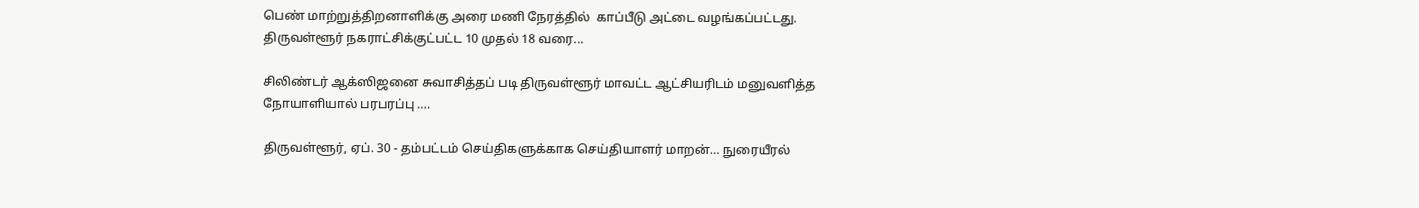பெண் மாற்றுத்திறனாளிக்கு அரை மணி நேரத்தில்  காப்பீடு அட்டை வழங்கப்பட்டது. திருவள்ளூர் நகராட்சிக்குட்பட்ட 10 முதல் 18 வரை...

சிலிண்டர் ஆக்ஸிஜனை சுவாசித்தப் படி திருவள்ளூர் மாவட்ட ஆட்சியரிடம் மனுவளித்த நோயாளியால் பரபரப்பு ….

திருவள்ளூர், ஏப். 30 - தம்பட்டம் செய்திகளுக்காக செய்தியாளர் மாறன்… நுரையீரல்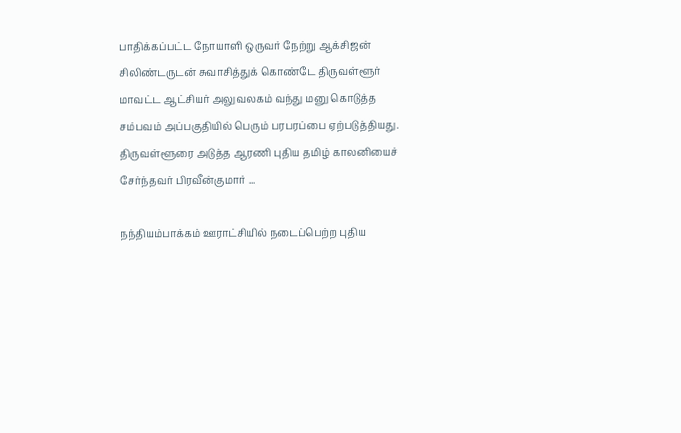பாதிக்கப்பட்ட நோயாளி ஒருவர் நேற்று ஆக்சிஜன் சிலிண்டருடன் சுவாசித்துக் கொண்டே திருவள்ளூர் மாவட்ட ஆட்சியர் அலுவலகம் வந்து மனு கொடுத்த சம்பவம் அப்பகுதியில் பெரும் பரபரப்பை ஏற்படுத்தியது. திருவள்ளூரை அடுத்த ஆரணி புதிய தமிழ் காலனியைச் சேர்ந்தவர் பிரவீன்குமார் ...

நந்தியம்பாக்கம் ஊராட்சியில் நடைப்பெற்ற புதிய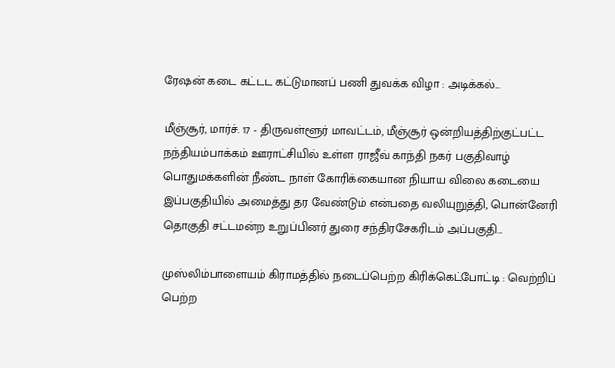ரேஷன் கடை கட்டட கட்டுமானப் பணி துவக்க விழா : அடிக்கல்...

மீஞ்சூர், மார்ச். 17 - திருவள்ளூர் மாவட்டம், மீஞ்சூர் ஒன்றியத்திற்குட்பட்ட நந்தியம்பாக்கம் ஊராட்சியில் உள்ள ராஜீவ் காந்தி நகர் பகுதிவாழ் பொதுமக்களின் நீண்ட நாள் கோரிக்கையான நியாய விலை கடையை இப்பகுதியில் அமைத்து தர வேண்டும் என்பதை வலியுறுத்தி, பொன்னேரி தொகுதி சட்டமன்ற உறுப்பினர் துரை சந்திரசேகரிடம் அப்பகுதி...

முஸ்லிம்பாளையம் கிராமத்தில் நடைப்பெற்ற கிரிக்கெட்போட்டி : வெற்றிப் பெற்ற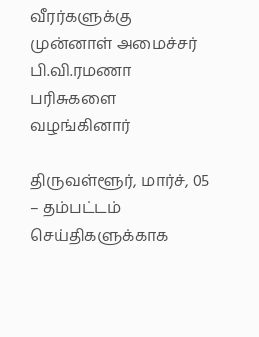வீரர்களுக்கு முன்னாள் அமைச்சர் பி.வி.ரமணா பரிசுகளை வழங்கினார்

திருவள்ளூர், மார்ச், 05 – தம்பட்டம் செய்திகளுக்காக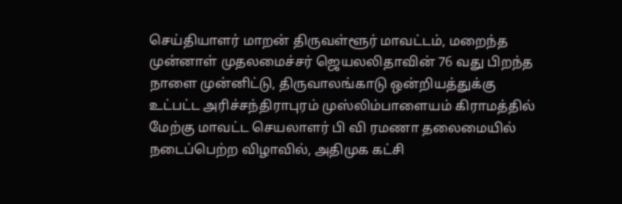செய்தியாளர் மாறன் திருவள்ளூர் மாவட்டம், மறைந்த முன்னாள் முதலமைச்சர் ஜெயலலிதாவின் 76 வது பிறந்த நாளை முன்னிட்டு, திருவாலங்காடு ஒன்றியத்துக்கு உட்பட்ட அரிச்சந்திராபுரம் முஸ்லிம்பாளையம் கிராமத்தில் மேற்கு மாவட்ட செயலாளர் பி வி ரமணா தலைமையில் நடைப்பெற்ற விழாவில், அதிமுக கட்சி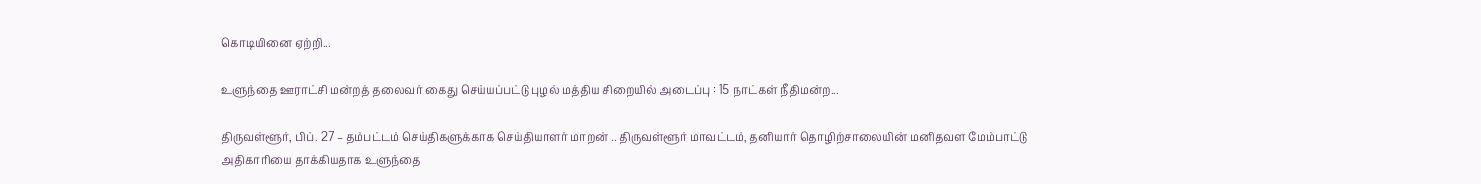கொடியினை ஏற்றி...

உளுந்தை ஊராட்சி மன்றத் தலைவர் கைது செய்யப்பட்டு புழல் மத்திய சிறையில் அடைப்பு : 15 நாட்கள் நீதிமன்ற...

திருவள்ளூர், பிப். 27 – தம்பட்டம் செய்திகளுக்காக செய்தியாளர் மாறன் .. திருவள்ளூர் மாவட்டம், தனியார் தொழிற்சாலையின் மனிதவள மேம்பாட்டு அதிகாரியை தாக்கியதாக உளுந்தை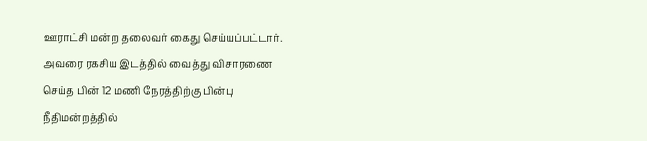ஊராட்சி மன்ற தலைவர் கைது செய்யப்பட்டார். அவரை ரகசிய இடத்தில் வைத்து விசாரணை செய்த பின் 12 மணி நேரத்திற்கு பின்பு நீதிமன்றத்தில்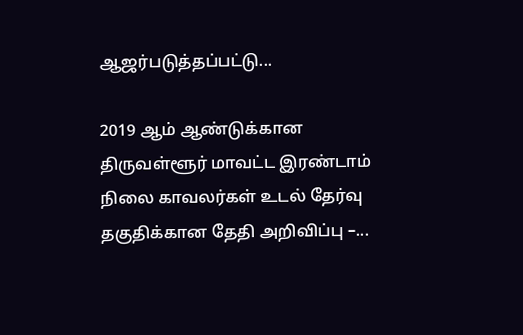ஆஜர்படுத்தப்பட்டு...

2019 ஆம் ஆண்டுக்கான திருவள்ளூர் மாவட்ட இரண்டாம் நிலை காவலர்கள் உடல் தேர்வு தகுதிக்கான தேதி அறிவிப்பு –...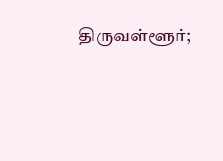திருவள்ளூர்;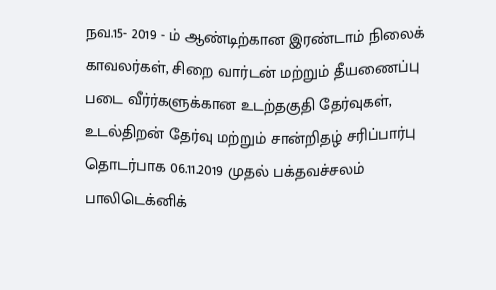நவ.15- 2019 - ம் ஆண்டிற்கான இரண்டாம் நிலைக் காவலர்கள், சிறை வார்டன் மற்றும் தீயணைப்பு படை வீர்ர்களுக்கான உடற்தகுதி தேர்வுகள், உடல்திறன் தேர்வு மற்றும் சான்றிதழ் சரிப்பார்பு தொடர்பாக 06.11.2019 முதல் பக்தவச்சலம் பாலிடெக்னிக்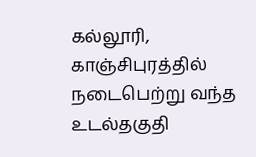கல்லூரி, காஞ்சிபுரத்தில் நடைபெற்று வந்த உடல்தகுதி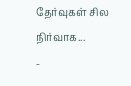தேர்வுகள் சில நிர்வாக...
-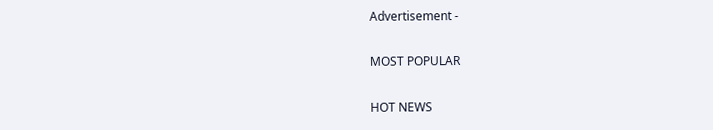Advertisement -

MOST POPULAR

HOT NEWS